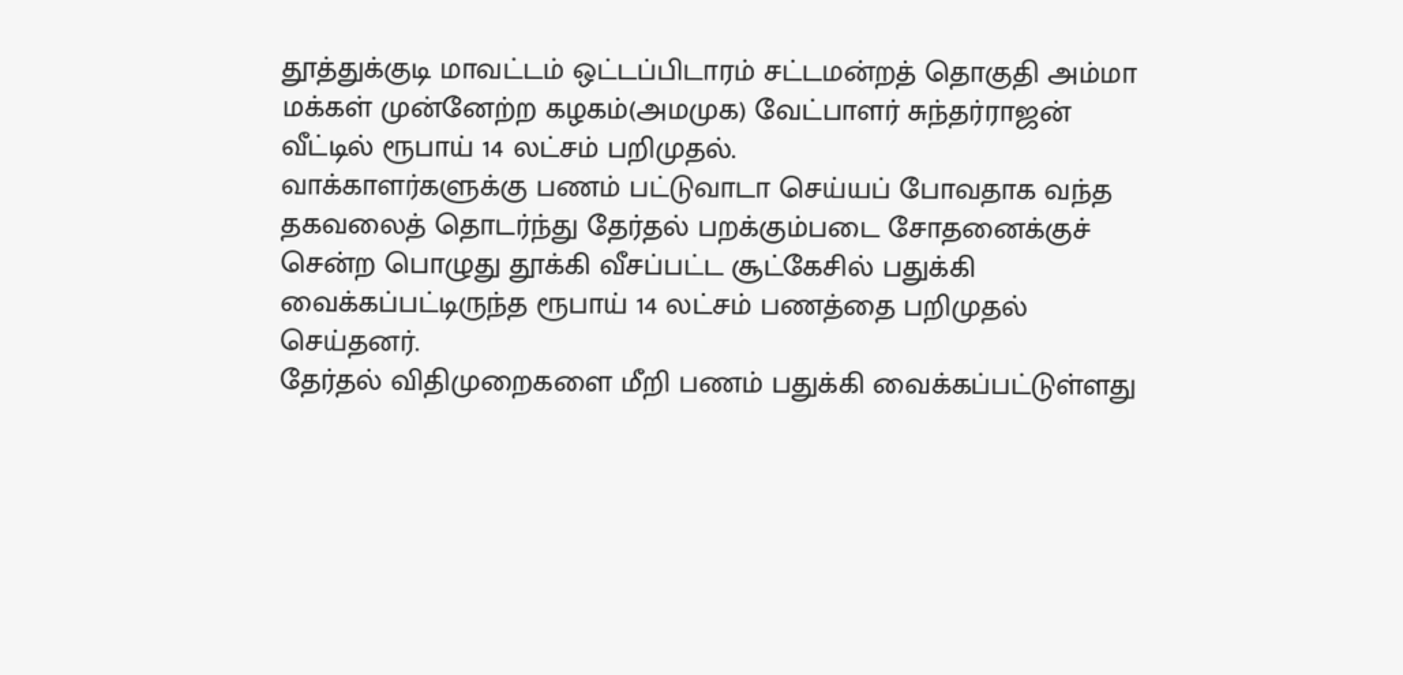தூத்துக்குடி மாவட்டம் ஒட்டப்பிடாரம் சட்டமன்றத் தொகுதி அம்மா மக்கள் முன்னேற்ற கழகம்(அமமுக) வேட்பாளர் சுந்தர்ராஜன் வீட்டில் ரூபாய் 14 லட்சம் பறிமுதல்.
வாக்காளர்களுக்கு பணம் பட்டுவாடா செய்யப் போவதாக வந்த தகவலைத் தொடர்ந்து தேர்தல் பறக்கும்படை சோதனைக்குச் சென்ற பொழுது தூக்கி வீசப்பட்ட சூட்கேசில் பதுக்கி வைக்கப்பட்டிருந்த ரூபாய் 14 லட்சம் பணத்தை பறிமுதல் செய்தனர்.
தேர்தல் விதிமுறைகளை மீறி பணம் பதுக்கி வைக்கப்பட்டுள்ளது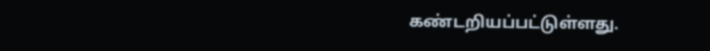கண்டறியப்பட்டுள்ளது.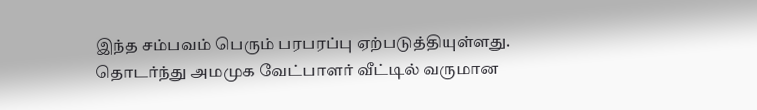இந்த சம்பவம் பெரும் பரபரப்பு ஏற்படுத்தியுள்ளது. தொடர்ந்து அமமுக வேட்பாளர் வீட்டில் வருமான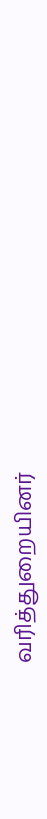வரித்துறையினர்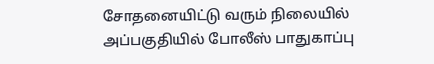சோதனையிட்டு வரும் நிலையில் அப்பகுதியில் போலீஸ் பாதுகாப்பு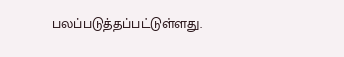பலப்படுத்தப்பட்டுள்ளது.